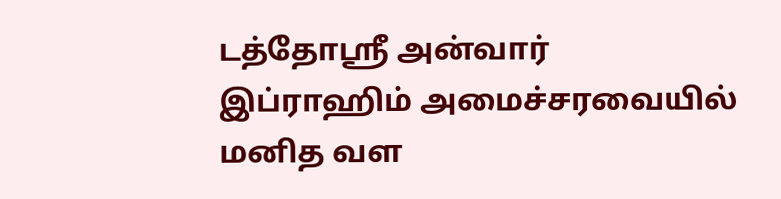டத்தோஸ்ரீ அன்வார் இப்ராஹிம் அமைச்சரவையில் மனித வள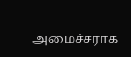அமைச்சராக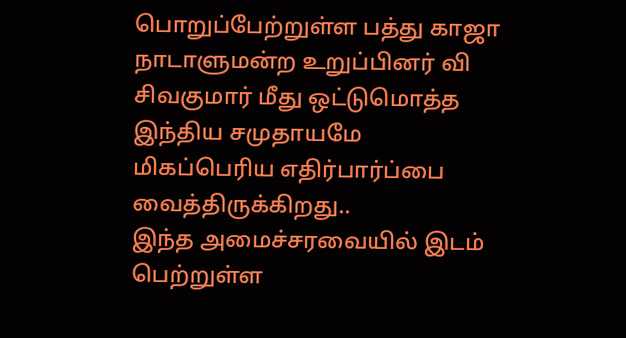பொறுப்பேற்றுள்ள பத்து காஜா நாடாளுமன்ற உறுப்பினர் வி சிவகுமார் மீது ஒட்டுமொத்த இந்திய சமுதாயமே மிகப்பெரிய எதிர்பார்ப்பை வைத்திருக்கிறது..
இந்த அமைச்சரவையில் இடம் பெற்றுள்ள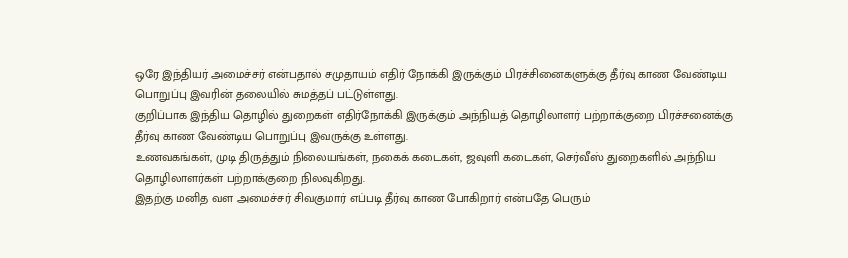ஒரே இந்தியர் அமைச்சர் என்பதால் சமுதாயம் எதிர் நோக்கி இருக்கும் பிரச்சினைகளுக்கு தீர்வு காண வேண்டிய பொறுப்பு இவரின் தலையில் சுமத்தப் பட்டுள்ளது.
குறிப்பாக இந்திய தொழில் துறைகள் எதிர்நோக்கி இருக்கும் அந்நியத் தொழிலாளர் பற்றாக்குறை பிரச்சனைக்கு தீர்வு காண வேண்டிய பொறுப்பு இவருக்கு உள்ளது.
உணவகங்கள், முடி திருத்தும் நிலையங்கள், நகைக் கடைகள், ஜவுளி கடைகள், செர்வீஸ் துறைகளில் அந்நிய தொழிலாளர்கள் பற்றாக்குறை நிலவுகிறது.
இதற்கு மனித வள அமைச்சர் சிவகுமார் எப்படி தீர்வு காண போகிறார் என்பதே பெரும்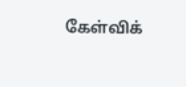கேள்விக்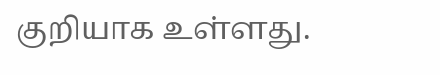குறியாக உள்ளது.